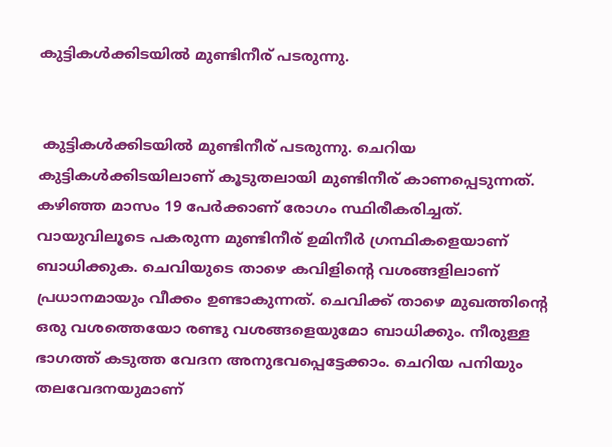കുട്ടികള്‍ക്കിടയില്‍ മുണ്ടിനീര് പടരുന്നു.


 കുട്ടികള്‍ക്കിടയില്‍ മുണ്ടിനീര് പടരുന്നു. ചെറിയ കുട്ടികള്‍ക്കിടയിലാണ് കൂടുതലായി മുണ്ടിനീര് കാണപ്പെടുന്നത്. കഴിഞ്ഞ മാസം 19 പേര്‍ക്കാണ് രോഗം സ്ഥിരീകരിച്ചത്. വായുവിലൂടെ പകരുന്ന മുണ്ടിനീര് ഉമിനീര്‍ ഗ്രന്ഥികളെയാണ് ബാധിക്കുക. ചെവിയുടെ താഴെ കവിളിന്റെ വശങ്ങളിലാണ് പ്രധാനമായും വീക്കം ഉണ്ടാകുന്നത്. ചെവിക്ക് താഴെ മുഖത്തിന്റെ ഒരു വശത്തെയോ രണ്ടു വശങ്ങളെയുമോ ബാധിക്കും. നീരുള്ള ഭാഗത്ത് കടുത്ത വേദന അനുഭവപ്പെട്ടേക്കാം. ചെറിയ പനിയും തലവേദനയുമാണ്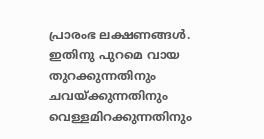പ്രാരംഭ ലക്ഷണങ്ങള്‍. ഇതിനു പുറമെ വായ തുറക്കുന്നതിനും ചവയ്ക്കുന്നതിനും വെള്ളമിറക്കുന്നതിനും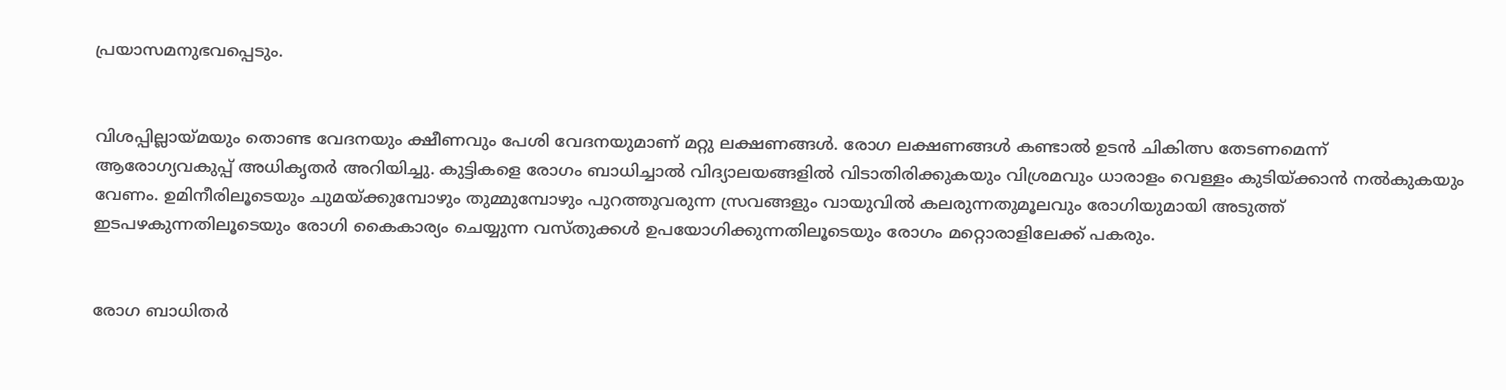പ്രയാസമനുഭവപ്പെടും.


വിശപ്പില്ലായ്മയും തൊണ്ട വേദനയും ക്ഷീണവും പേശി വേദനയുമാണ് മറ്റു ലക്ഷണങ്ങള്‍. രോഗ ലക്ഷണങ്ങള്‍ കണ്ടാല്‍ ഉടന്‍ ചികിത്സ തേടണമെന്ന് ആരോഗ്യവകുപ്പ് അധികൃതര്‍ അറിയിച്ചു. കുട്ടികളെ രോഗം ബാധിച്ചാല്‍ വിദ്യാലയങ്ങളില്‍ വിടാതിരിക്കുകയും വിശ്രമവും ധാരാളം വെള്ളം കുടിയ്ക്കാന്‍ നല്‍കുകയും വേണം. ഉമിനീരിലൂടെയും ചുമയ്ക്കുമ്പോഴും തുമ്മുമ്പോഴും പുറത്തുവരുന്ന സ്രവങ്ങളും വായുവില്‍ കലരുന്നതുമൂലവും രോഗിയുമായി അടുത്ത് ഇടപഴകുന്നതിലൂടെയും രോഗി കൈകാര്യം ചെയ്യുന്ന വസ്തുക്കള്‍ ഉപയോഗിക്കുന്നതിലൂടെയും രോഗം മറ്റൊരാളിലേക്ക് പകരും.


രോഗ ബാധിതര്‍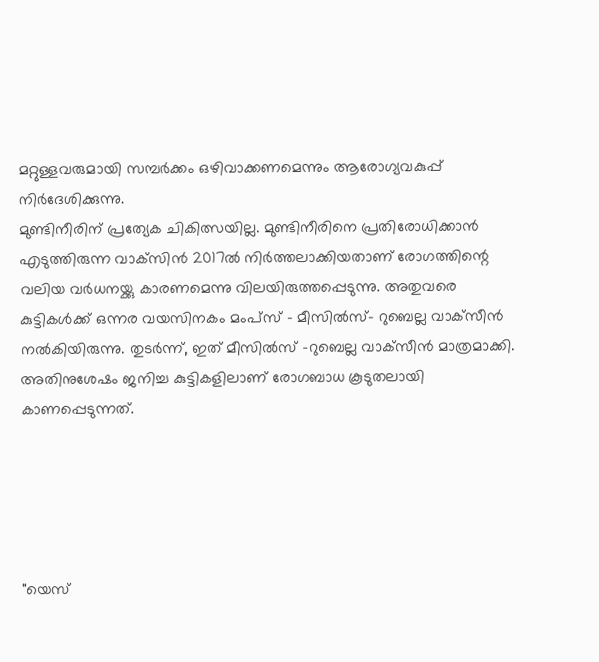മറ്റുള്ളവരുമായി സമ്പര്‍ക്കം ഒഴിവാക്കണമെന്നും ആരോഗ്യവകുപ്പ് നിര്‍ദേശിക്കുന്നു.
മുണ്ടിനീരിന് പ്രത്യേക ചികിത്സയില്ല. മുണ്ടിനീരിനെ പ്രതിരോധിക്കാന്‍ എടുത്തിരുന്ന വാക്‌സിന്‍ 2017ല്‍ നിര്‍ത്തലാക്കിയതാണ് രോഗത്തിന്റെ വലിയ വര്‍ധനയ്ക്കു കാരണമെന്നു വിലയിരുത്തപ്പെടുന്നു. അതുവരെ കുട്ടികള്‍ക്ക് ഒന്നര വയസിനകം മംപ്‌സ് – മീസില്‍സ്- റുബെല്ല വാക്‌സീന്‍ നല്‍കിയിരുന്നു. തുടര്‍ന്ന്, ഇത് മീസില്‍സ് -റുബെല്ല വാക്‌സീന്‍ മാത്രമാക്കി. അതിനുശേഷം ജനിച്ച കുട്ടികളിലാണ് രോഗബാധ കൂടുതലായി കാണപ്പെടുന്നത്.





"യെസ്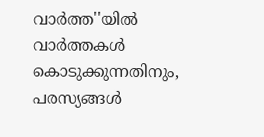വാർത്ത''യിൽ
വാർത്തകൾ കൊടുക്കുന്നതിനും,
പരസ്യങ്ങൾ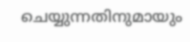ചെയ്യുന്നതിനുമായും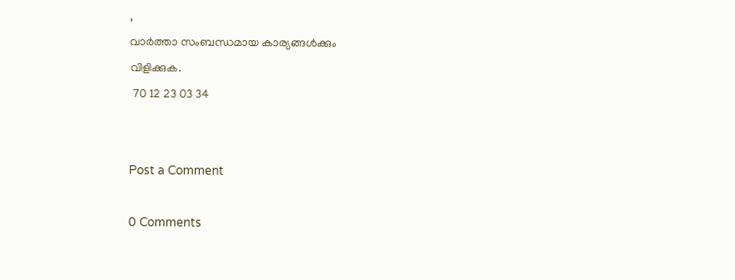,
വാർത്താ സംബന്ധമായ കാര്യങ്ങൾക്കും
വിളിക്കുക.
 70 12 23 03 34


Post a Comment

0 Comments